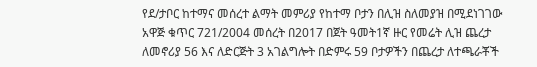የደ/ታቦር ከተማና መሰረተ ልማት መምሪያ የከተማ ቦታን በሊዝ ስለመያዝ በሚደነገገው አዋጅ ቁጥር 721/2004 መሰረት በ2017 በጀት ዓመት1ኛ ዙር የመሬት ሊዝ ጨረታ ለመኖሪያ 56 እና ለድርጅት 3 አገልግሎት በድምሩ 59 ቦታዎችን በጨረታ ለተጫራቾች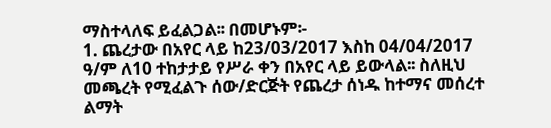ማስተላለፍ ይፈልጋል፡፡ በመሆኑም፡-
1. ጨረታው በአየር ላይ ከ23/03/2017 እስከ 04/04/2017 ዓ/ም ለ10 ተከታታይ የሥራ ቀን በአየር ላይ ይውላል፡፡ ስለዚህ መጫረት የሚፈልጉ ሰው/ድርጅት የጨረታ ሰነዱ ከተማና መሰረተ ልማት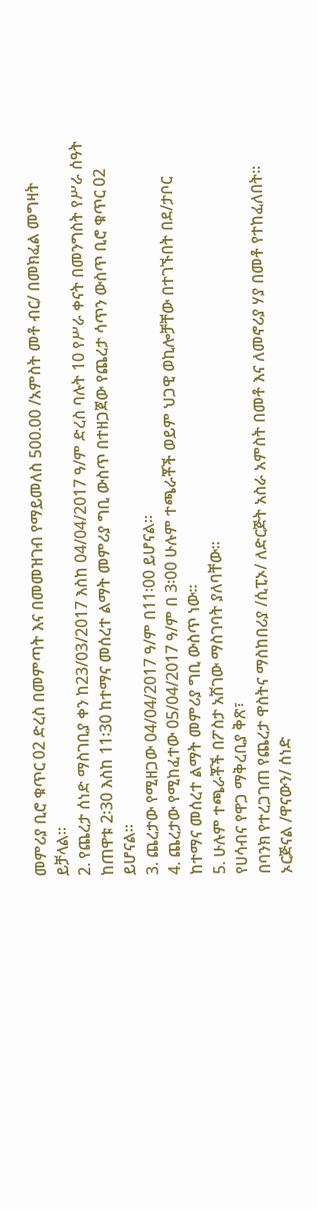መምሪያ ቢሮ ቁጥር 02 ድረስ በመምጣት እና በመመዝገብ የማይመለስ 500.00 /አምስት መቶ ብር/ በመክፈል መግዛት ይቻላል፡፡
2. የጨረታ ሰነድ ማስገቢያ ቀን ከ23/03/2017 እስከ 04/04/2017 ዓ/ም ድረስ ባሉት 10 የሥራ ቀናት በመንግስት የሥራ ሰዓት ከጠዋቱ 2፡30 እስከ 11፡30 ከተማና መሰረተ ልማት መምሪያ ግቢ ውስጥ በተዘጋጀው የጨረታ ሳጥን ውስጥ ቢሮ ቁጥር 02 ይሆናል፡፡
3. ጨረታው የሚዘጋው 04/04/2017 ዓ/ም በ11፡00 ይሆናል፡፡
4. ጨረታው የሚከፈተው 05/04/2017 ዓ/ም በ 3፡00 ሁሉም ተጫራቾች ወይም ህጋዊ ወኪሎቻቸው በተገኙበት በደ/ታቦር ከተማና መሰረተ ልማት መምሪያ ግቢ ውስጥ ነው፡፡
5. ሁሉም ተጫራቾች በፖስታ አሽገው ማስገባት ያለባቸው፡፡
የሀሳብና የዋጋ ማቅረቢያ ቅጽ፣
በባንክ የተረጋገጠ የጨረታ ዋስትና ማስከበሪያ /ሲፒኦ/ ለድርጅት አስራ አምስት በመቶ እና ለመኖሪያ ሃያ በመቶ የተከፈለበት፡፡
ኦርጅናል /ዋናውን/ ሰነድ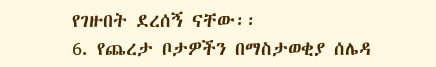የገዙበት ደረሰኝ ናቸው፡፡
6. የጨረታ ቦታዎችን በማስታወቂያ ሰሌዳ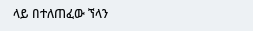ላይ በተለጠፈው ኘላን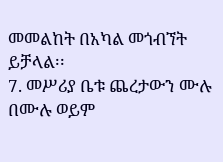መመልከት በአካል መጎብኘት ይቻላል፡፡
7. መሥሪያ ቤቱ ጨረታውን ሙሉ በሙሉ ወይም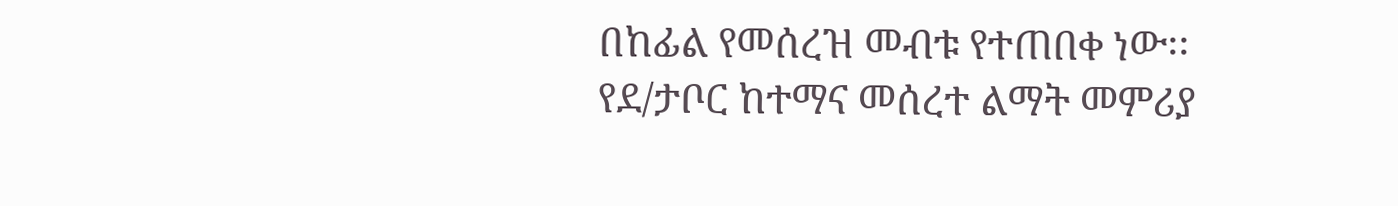በከፊል የመሰረዝ መብቱ የተጠበቀ ነው፡፡
የደ/ታቦር ከተማና መሰረተ ልማት መምሪያ